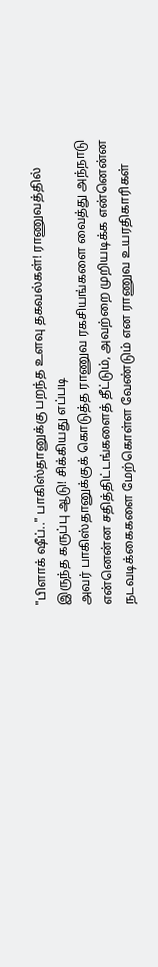"பிளாக் ஷீப்.." பாகிஸ்தானுக்கு பறந்த உளவு தகவல்கள்! ராணுவத்தில் இருந்த கருப்பு ஆடு! சிக்கியது எப்படி
அவர் பாகிஸ்தானுக்குக் கொடுத்த ராணுவ ரகசியங்களை வைத்து அந்நாடு என்னென்ன சதித்திட்டங்களைத் தீட்டும், அவற்றை முறியடிக்க என்னென்ன நடவடிக்கைகளை மேற்கொள்ள வேண்டும் என ராணுவ உயரதிகாரிகள்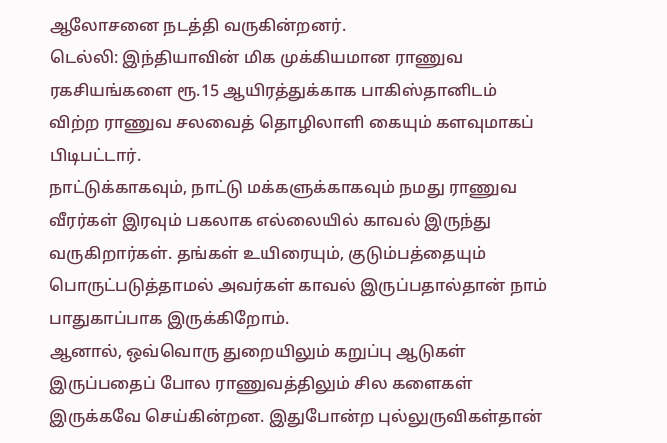ஆலோசனை நடத்தி வருகின்றனர்.
டெல்லி: இந்தியாவின் மிக முக்கியமான ராணுவ ரகசியங்களை ரூ.15 ஆயிரத்துக்காக பாகிஸ்தானிடம் விற்ற ராணுவ சலவைத் தொழிலாளி கையும் களவுமாகப் பிடிபட்டார்.
நாட்டுக்காகவும், நாட்டு மக்களுக்காகவும் நமது ராணுவ வீரர்கள் இரவும் பகலாக எல்லையில் காவல் இருந்து வருகிறார்கள். தங்கள் உயிரையும், குடும்பத்தையும் பொருட்படுத்தாமல் அவர்கள் காவல் இருப்பதால்தான் நாம் பாதுகாப்பாக இருக்கிறோம்.
ஆனால், ஒவ்வொரு துறையிலும் கறுப்பு ஆடுகள் இருப்பதைப் போல ராணுவத்திலும் சில களைகள் இருக்கவே செய்கின்றன. இதுபோன்ற புல்லுருவிகள்தான்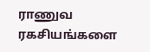ராணுவ ரகசியங்களை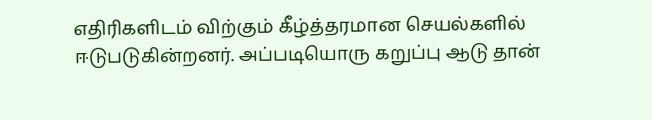எதிரிகளிடம் விற்கும் கீழ்த்தரமான செயல்களில் ஈடுபடுகின்றனர். அப்படியொரு கறுப்பு ஆடு தான்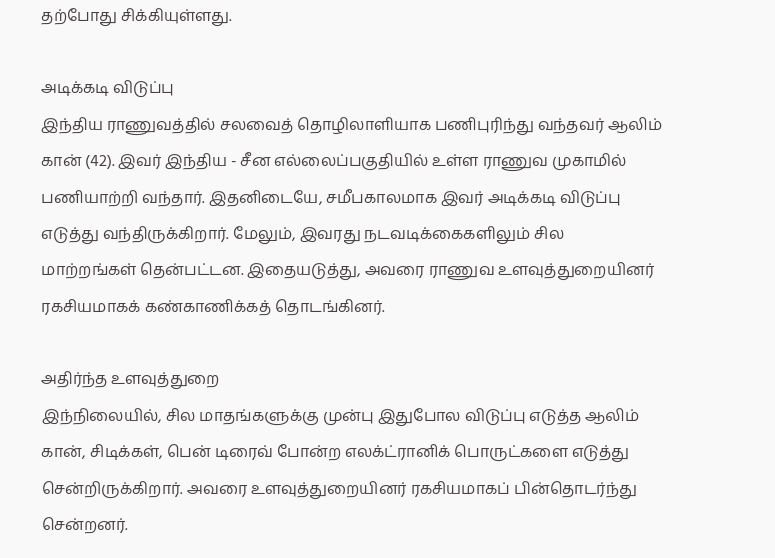தற்போது சிக்கியுள்ளது.

அடிக்கடி விடுப்பு
இந்திய ராணுவத்தில் சலவைத் தொழிலாளியாக பணிபுரிந்து வந்தவர் ஆலிம் கான் (42). இவர் இந்திய - சீன எல்லைப்பகுதியில் உள்ள ராணுவ முகாமில் பணியாற்றி வந்தார். இதனிடையே, சமீபகாலமாக இவர் அடிக்கடி விடுப்பு எடுத்து வந்திருக்கிறார். மேலும், இவரது நடவடிக்கைகளிலும் சில மாற்றங்கள் தென்பட்டன. இதையடுத்து, அவரை ராணுவ உளவுத்துறையினர் ரகசியமாகக் கண்காணிக்கத் தொடங்கினர்.

அதிர்ந்த உளவுத்துறை
இந்நிலையில், சில மாதங்களுக்கு முன்பு இதுபோல விடுப்பு எடுத்த ஆலிம் கான், சிடிக்கள், பென் டிரைவ் போன்ற எலக்ட்ரானிக் பொருட்களை எடுத்து சென்றிருக்கிறார். அவரை உளவுத்துறையினர் ரகசியமாகப் பின்தொடர்ந்து சென்றனர்.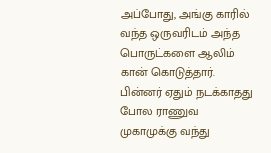அப்போது, அங்கு காரில் வந்த ஒருவரிடம் அந்த பொருட்களை ஆலிம் கான் கொடுத்தார். பின்னர் ஏதும் நடக்காதது போல ராணுவ முகாமுக்கு வந்து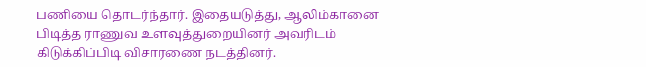பணியை தொடர்ந்தார். இதையடுத்து, ஆலிம்கானை பிடித்த ராணுவ உளவுத்துறையினர் அவரிடம் கிடுக்கிப்பிடி விசாரணை நடத்தினர்.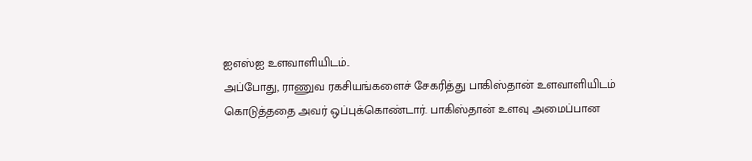ஐஎஸ்ஐ உளவாளியிடம்..
அப்போது, ராணுவ ரகசியங்களைச் சேகரித்து பாகிஸ்தான் உளவாளியிடம் கொடுத்ததை அவர் ஒப்புக்கொண்டார். பாகிஸ்தான் உளவு அமைப்பான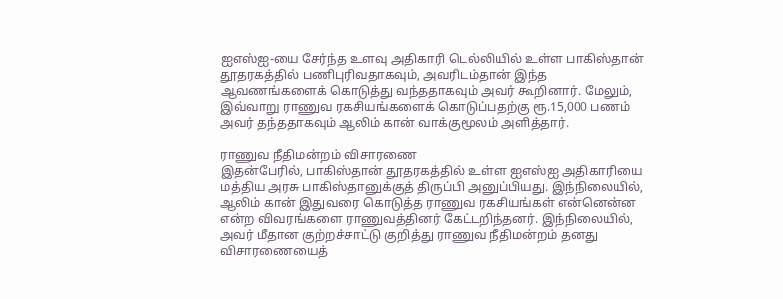ஐஎஸ்ஐ-யை சேர்ந்த உளவு அதிகாரி டெல்லியில் உள்ள பாகிஸ்தான் தூதரகத்தில் பணிபுரிவதாகவும், அவரிடம்தான் இந்த ஆவணங்களைக் கொடுத்து வந்ததாகவும் அவர் கூறினார். மேலும், இவ்வாறு ராணுவ ரகசியங்களைக் கொடுப்பதற்கு ரூ.15,000 பணம் அவர் தந்ததாகவும் ஆலிம் கான் வாக்குமூலம் அளித்தார்.

ராணுவ நீதிமன்றம் விசாரணை
இதன்பேரில், பாகிஸ்தான் தூதரகத்தில் உள்ள ஐஎஸ்ஐ அதிகாரியை மத்திய அரசு பாகிஸ்தானுக்குத் திருப்பி அனுப்பியது. இந்நிலையில், ஆலிம் கான் இதுவரை கொடுத்த ராணுவ ரகசியங்கள் என்னென்ன என்ற விவரங்களை ராணுவத்தினர் கேட்டறிந்தனர். இந்நிலையில், அவர் மீதான குற்றச்சாட்டு குறித்து ராணுவ நீதிமன்றம் தனது விசாரணையைத்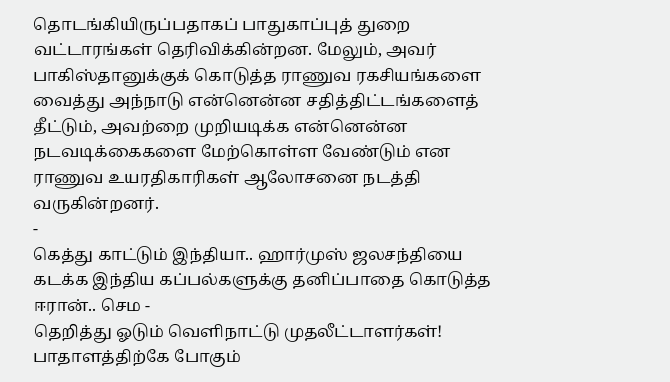தொடங்கியிருப்பதாகப் பாதுகாப்புத் துறை வட்டாரங்கள் தெரிவிக்கின்றன. மேலும், அவர் பாகிஸ்தானுக்குக் கொடுத்த ராணுவ ரகசியங்களை வைத்து அந்நாடு என்னென்ன சதித்திட்டங்களைத் தீட்டும், அவற்றை முறியடிக்க என்னென்ன நடவடிக்கைகளை மேற்கொள்ள வேண்டும் என ராணுவ உயரதிகாரிகள் ஆலோசனை நடத்தி வருகின்றனர்.
-
கெத்து காட்டும் இந்தியா.. ஹார்முஸ் ஜலசந்தியை கடக்க இந்திய கப்பல்களுக்கு தனிப்பாதை கொடுத்த ஈரான்.. செம -
தெறித்து ஓடும் வெளிநாட்டு முதலீட்டாளர்கள்! பாதாளத்திற்கே போகும்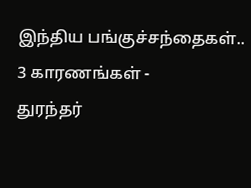இந்திய பங்குச்சந்தைகள்.. 3 காரணங்கள் -
துரந்தர்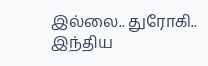இல்லை.. துரோகி.. இந்திய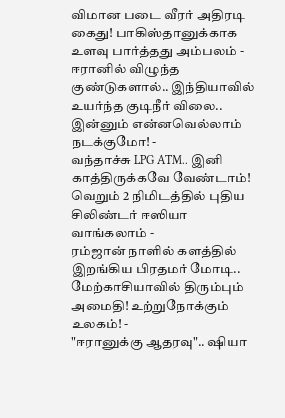விமான படை வீரர் அதிரடி கைது! பாகிஸ்தானுக்காக உளவு பார்த்தது அம்பலம் -
ஈரானில் விழுந்த குண்டுகளால்.. இந்தியாவில் உயர்ந்த குடிநீர் விலை.. இன்னும் என்னவெல்லாம் நடக்குமோ! -
வந்தாச்சு LPG ATM.. இனி காத்திருக்கவே வேண்டாம்! வெறும் 2 நிமிடத்தில் புதிய சிலிண்டர் ஈஸியா வாங்கலாம் -
ரம்ஜான் நாளில் களத்தில் இறங்கிய பிரதமர் மோடி.. மேற்காசியாவில் திரும்பும் அமைதி! உற்றுநோக்கும் உலகம்! -
"ஈரானுக்கு ஆதரவு".. ஷியா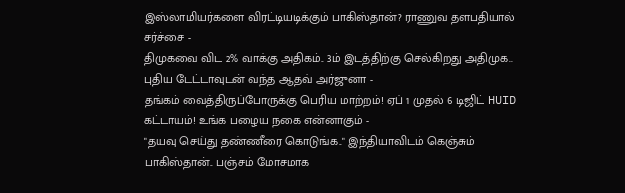இஸ்லாமியர்களை விரட்டியடிக்கும் பாகிஸ்தான்? ராணுவ தளபதியால் சர்ச்சை -
திமுகவை விட 2% வாக்கு அதிகம்.. 3ம் இடத்திற்கு செல்கிறது அதிமுக.. புதிய டேட்டாவுடன் வந்த ஆதவ் அர்ஜுனா -
தங்கம் வைத்திருப்போருக்கு பெரிய மாற்றம்! ஏப் 1 முதல் 6 டிஜிட் HUID கட்டாயம்! உங்க பழைய நகை என்னாகும் -
"தயவு செய்து தண்ணீரை கொடுங்க.." இந்தியாவிடம் கெஞ்சும் பாகிஸ்தான்.. பஞ்சம் மோசமாக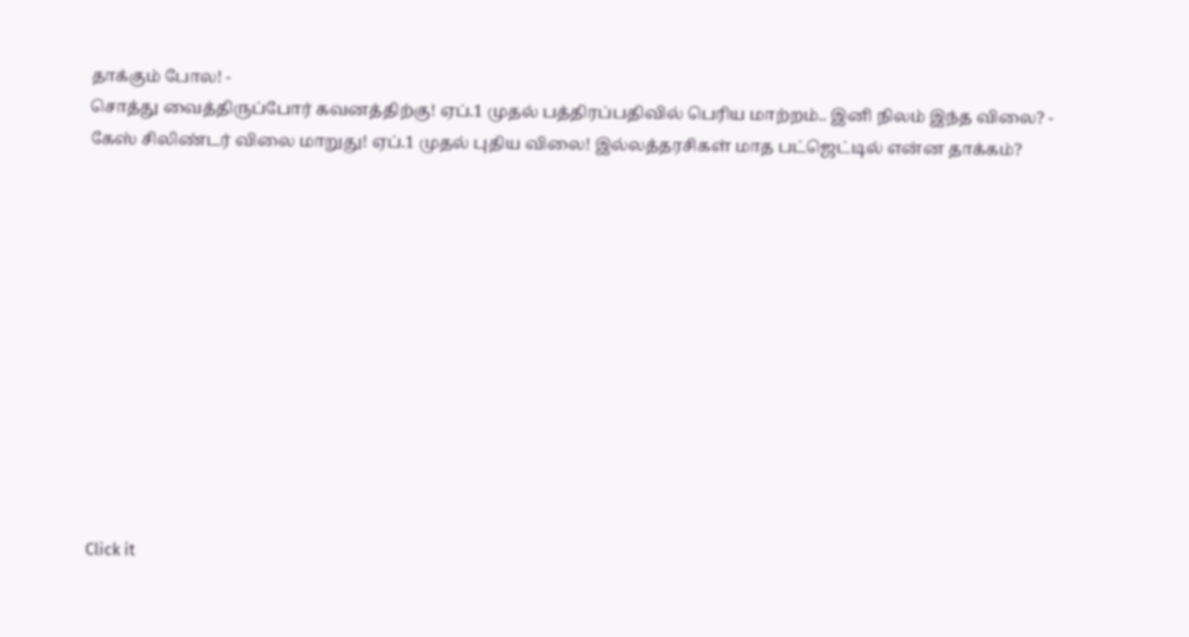தாக்கும் போல! -
சொத்து வைத்திருப்போர் கவனத்திற்கு! ஏப்.1 முதல் பத்திரப்பதிவில் பெரிய மாற்றம்.. இனி நிலம் இந்த விலை? -
கேஸ் சிலிண்டர் விலை மாறுது! ஏப்.1 முதல் புதிய விலை! இல்லத்தரசிகள் மாத பட்ஜெட்டில் என்ன தாக்கம்?












Click it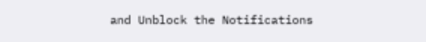and Unblock the Notifications